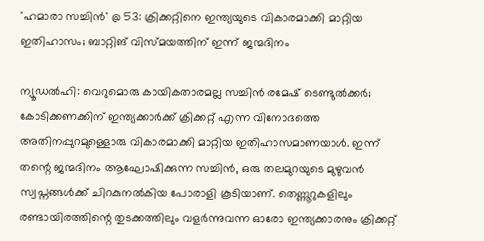'ഹമാരാ സച്ചിൻ' @ 53: ക്രിക്കറ്റിനെ ഇന്ത്യയുടെ വികാരമാക്കി മാറ്റിയ ഇതിഹാസം; ബാറ്റിങ് വിസ്മയത്തിന് ഇന്ന് ജന്മദിനം

ന്യൂഡൽഹി: വെറുമൊരു കായികതാരമല്ല സച്ചിൻ രമേഷ് ടെണ്ടുൽക്കർ; കോടിക്കണക്കിന് ഇന്ത്യക്കാർക്ക് ക്രിക്കറ്റ് എന്ന വിനോദത്തെ അതിനപ്പുറമുള്ളൊരു വികാരമാക്കി മാറ്റിയ ഇതിഹാസമാണയാൾ. ഇന്ന് തന്റെ ജന്മദിനം ആഘോഷിക്കുന്ന സച്ചിൻ, ഒരു തലമുറയുടെ മുഴുവൻ സ്വപ്നങ്ങൾക്ക് ചിറകുനൽകിയ പോരാളി കൂടിയാണ്. തെണ്ണൂറുകളിലും രണ്ടായിരത്തിന്റെ തുടക്കത്തിലും വളർന്നുവന്ന ഓരോ ഇന്ത്യക്കാരനും ക്രിക്കറ്റ്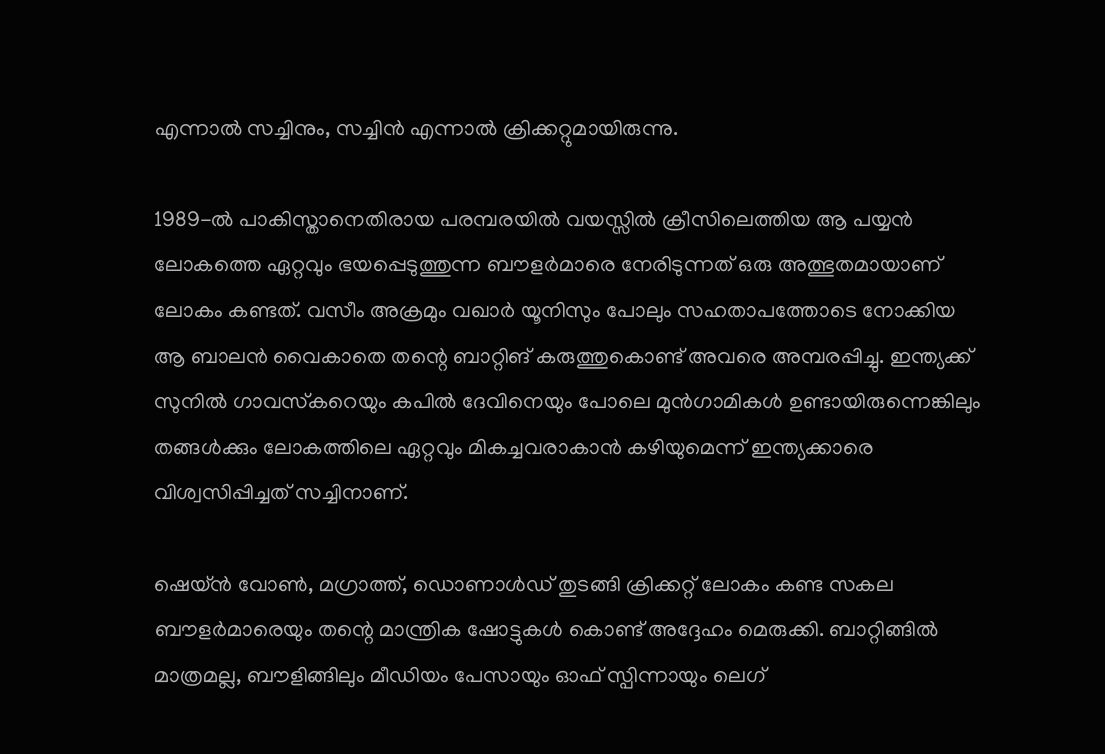എന്നാൽ സച്ചിനും, സച്ചിൻ എന്നാൽ ക്രിക്കറ്റുമായിരുന്നു.

1989-ൽ പാകിസ്താനെതിരായ പരമ്പരയിൽ വയസ്സിൽ ക്രീസിലെത്തിയ ആ പയ്യൻ ലോകത്തെ ഏറ്റവും ഭയപ്പെടുത്തുന്ന ബൗളർമാരെ നേരിടുന്നത് ഒരു അത്ഭുതമായാണ് ലോകം കണ്ടത്. വസീം അക്രമും വഖാർ യൂനിസും പോലും സഹതാപത്തോടെ നോക്കിയ ആ ബാലൻ വൈകാതെ തന്റെ ബാറ്റിങ് കരുത്തുകൊണ്ട് അവരെ അമ്പരപ്പിച്ചു. ഇന്ത്യക്ക് സുനിൽ ഗാവസ്‌കറെയും കപിൽ ദേവിനെയും പോലെ മുൻഗാമികൾ ഉണ്ടായിരുന്നെങ്കിലും തങ്ങൾക്കും ലോകത്തിലെ ഏറ്റവും മികച്ചവരാകാൻ കഴിയുമെന്ന് ഇന്ത്യക്കാരെ വിശ്വസിപ്പിച്ചത് സച്ചിനാണ്.

ഷെയ്ൻ വോൺ, മഗ്രാത്ത്, ഡൊണാൾഡ് തുടങ്ങി ക്രിക്കറ്റ് ലോകം കണ്ട സകല ബൗളർമാരെയും തന്റെ മാന്ത്രിക ഷോട്ടുകൾ കൊണ്ട് അദ്ദേഹം മെരുക്കി. ബാറ്റിങ്ങിൽ മാത്രമല്ല, ബൗളിങ്ങിലും മീഡിയം പേസായും ഓഫ് സ്പിന്നായും ലെഗ്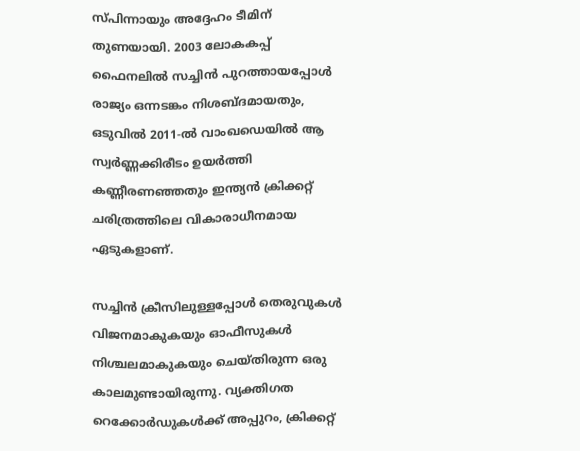സ്പിന്നായും അദ്ദേഹം ടീമിന് തുണയായി. 2003 ലോകകപ്പ് ഫൈനലിൽ സച്ചിൻ പുറത്തായപ്പോൾ രാജ്യം ഒന്നടങ്കം നിശബ്ദമായതും, ഒടുവിൽ 2011-ൽ വാംഖഡെയിൽ ആ സ്വർണ്ണക്കിരീടം ഉയർത്തി കണ്ണീരണഞ്ഞതും ഇന്ത്യൻ ക്രിക്കറ്റ് ചരിത്രത്തിലെ വികാരാധീനമായ ഏടുകളാണ്.

സച്ചിൻ ക്രീസിലുള്ളപ്പോൾ തെരുവുകൾ വിജനമാകുകയും ഓഫീസുകൾ നിശ്ചലമാകുകയും ചെയ്തിരുന്ന ഒരു കാലമുണ്ടായിരുന്നു. വ്യക്തിഗത റെക്കോർഡുകൾക്ക് അപ്പുറം, ക്രിക്കറ്റ്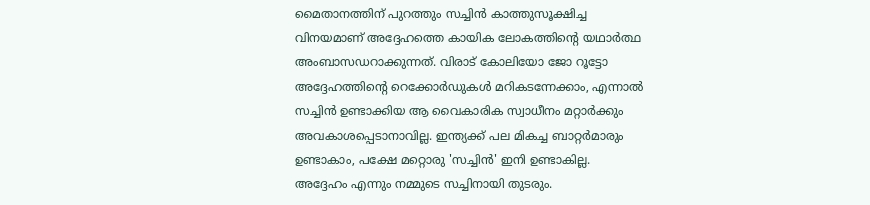മൈതാനത്തിന് പുറത്തും സച്ചിൻ കാത്തുസൂക്ഷിച്ച വിനയമാണ് അദ്ദേഹത്തെ കായിക ലോകത്തിന്റെ യഥാർത്ഥ അംബാസഡറാക്കുന്നത്. വിരാട് കോലിയോ ജോ റൂട്ടോ അദ്ദേഹത്തിന്റെ റെക്കോർഡുകൾ മറികടന്നേക്കാം, എന്നാൽ സച്ചിൻ ഉണ്ടാക്കിയ ആ വൈകാരിക സ്വാധീനം മറ്റാർക്കും അവകാശപ്പെടാനാവില്ല. ഇന്ത്യക്ക് പല മികച്ച ബാറ്റർമാരും ഉണ്ടാകാം, പക്ഷേ മറ്റൊരു 'സച്ചിൻ' ഇനി ഉണ്ടാകില്ല. അദ്ദേഹം എന്നും നമ്മുടെ സച്ചിനായി തുടരും.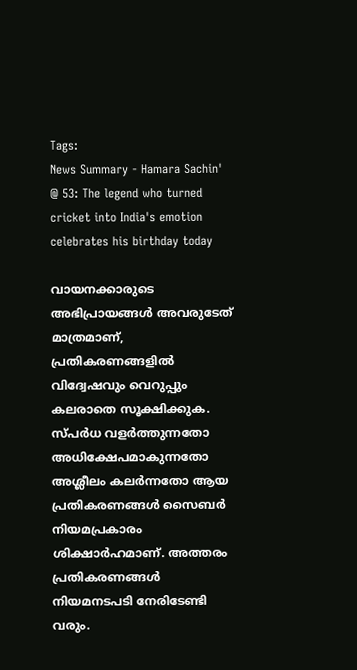Tags:
News Summary - Hamara Sachin' @ 53: The legend who turned cricket into India's emotion celebrates his birthday today

വായനക്കാരുടെ അഭിപ്രായങ്ങള്‍ അവരുടേത് മാത്രമാണ്, പ്രതികരണങ്ങളിൽ വിദ്വേഷവും വെറുപ്പും കലരാതെ സൂക്ഷിക്കുക. സ്പർധ വളർത്തുന്നതോ അധിക്ഷേപമാകുന്നതോ അശ്ലീലം കലർന്നതോ ആയ പ്രതികരണങ്ങൾ സൈബർ നിയമപ്രകാരം ശിക്ഷാർഹമാണ്. അത്തരം പ്രതികരണങ്ങൾ നിയമനടപടി നേരിടേണ്ടി വരും.